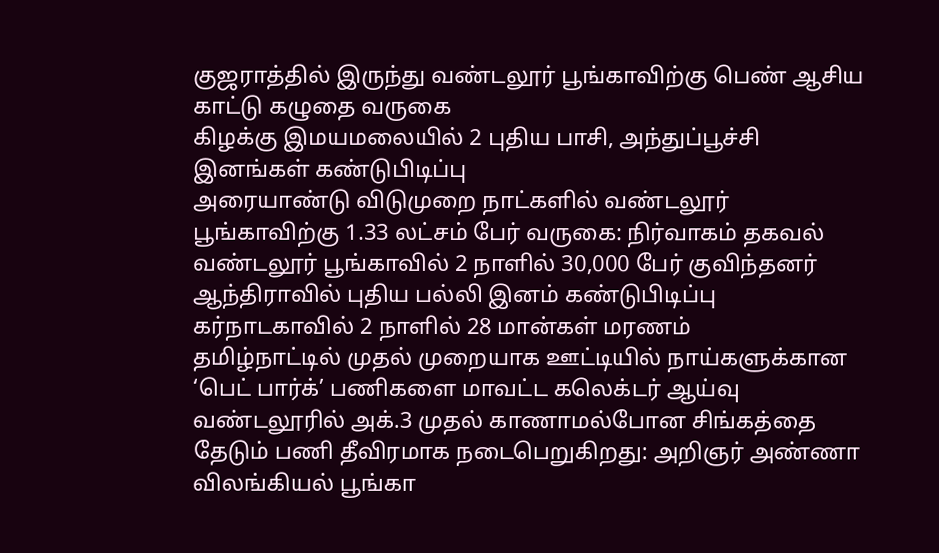குஜராத்தில் இருந்து வண்டலூர் பூங்காவிற்கு பெண் ஆசிய காட்டு கழுதை வருகை
கிழக்கு இமயமலையில் 2 புதிய பாசி, அந்துப்பூச்சி இனங்கள் கண்டுபிடிப்பு
அரையாண்டு விடுமுறை நாட்களில் வண்டலூர் பூங்காவிற்கு 1.33 லட்சம் பேர் வருகை: நிர்வாகம் தகவல்
வண்டலூர் பூங்காவில் 2 நாளில் 30,000 பேர் குவிந்தனர்
ஆந்திராவில் புதிய பல்லி இனம் கண்டுபிடிப்பு
கர்நாடகாவில் 2 நாளில் 28 மான்கள் மரணம்
தமிழ்நாட்டில் முதல் முறையாக ஊட்டியில் நாய்களுக்கான ‘பெட் பார்க்’ பணிகளை மாவட்ட கலெக்டர் ஆய்வு
வண்டலூரில் அக்.3 முதல் காணாமல்போன சிங்கத்தை தேடும் பணி தீவிரமாக நடைபெறுகிறது: அறிஞர் அண்ணா விலங்கியல் பூங்கா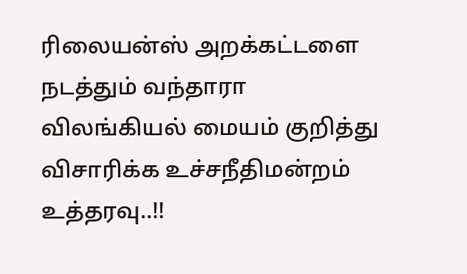ரிலையன்ஸ் அறக்கட்டளை நடத்தும் வந்தாரா விலங்கியல் மையம் குறித்து விசாரிக்க உச்சநீதிமன்றம் உத்தரவு..!!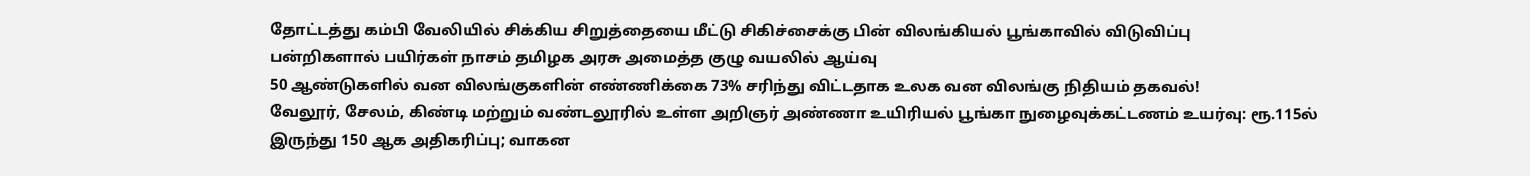தோட்டத்து கம்பி வேலியில் சிக்கிய சிறுத்தையை மீட்டு சிகிச்சைக்கு பின் விலங்கியல் பூங்காவில் விடுவிப்பு
பன்றிகளால் பயிர்கள் நாசம் தமிழக அரசு அமைத்த குழு வயலில் ஆய்வு
50 ஆண்டுகளில் வன விலங்குகளின் எண்ணிக்கை 73% சரிந்து விட்டதாக உலக வன விலங்கு நிதியம் தகவல்!
வேலூர், சேலம், கிண்டி மற்றும் வண்டலூரில் உள்ள அறிஞர் அண்ணா உயிரியல் பூங்கா நுழைவுக்கட்டணம் உயர்வு: ரூ.115ல் இருந்து 150 ஆக அதிகரிப்பு; வாகன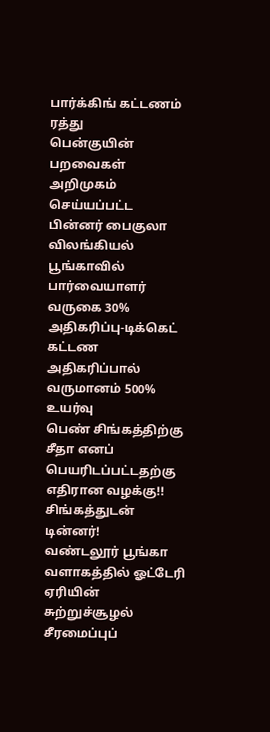பார்க்கிங் கட்டணம் ரத்து
பென்குயின் பறவைகள் அறிமுகம் செய்யப்பட்ட பின்னர் பைகுலா விலங்கியல் பூங்காவில் பார்வையாளர் வருகை 30% அதிகரிப்பு-டிக்கெட் கட்டண அதிகரிப்பால் வருமானம் 500% உயர்வு
பெண் சிங்கத்திற்கு சீதா எனப் பெயரிடப்பட்டதற்கு எதிரான வழக்கு!!
சிங்கத்துடன் டின்னர்!
வண்டலூர் பூங்கா வளாகத்தில் ஓட்டேரி ஏரியின் சுற்றுச்சூழல் சீரமைப்புப்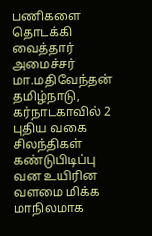பணிகளை தொடக்கி வைத்தார் அமைச்சர் மா.மதிவேந்தன்
தமிழ்நாடு, கர்நாடகாவில் 2 புதிய வகை சிலந்திகள் கண்டுபிடிப்பு
வன உயிரின வளமை மிக்க மாநிலமாக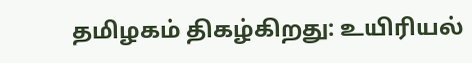தமிழகம் திகழ்கிறது: உயிரியல்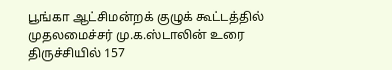பூங்கா ஆட்சிமன்றக் குழுக் கூட்டத்தில் முதலமைச்சர் மு.க.ஸ்டாலின் உரை
திருச்சியில் 157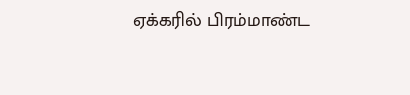ஏக்கரில் பிரம்மாண்ட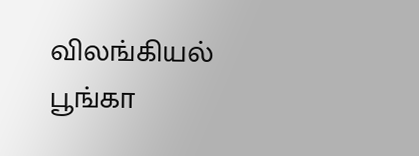விலங்கியல் பூங்கா